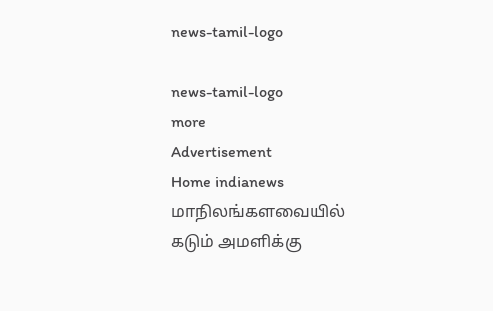news-tamil-logo

news-tamil-logo
more
Advertisement
Home indianews மாநிலங்களவையில் கடும் அமளிக்கு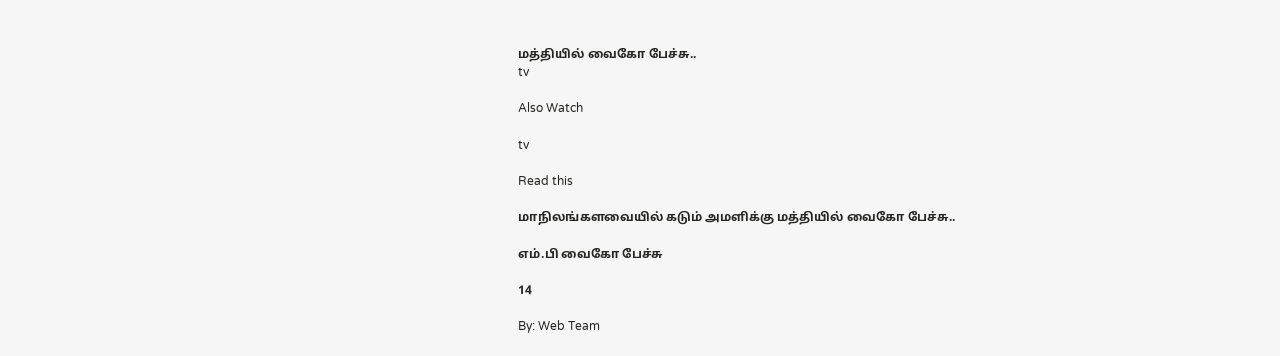மத்தியில் வைகோ பேச்சு..
tv

Also Watch

tv

Read this

மாநிலங்களவையில் கடும் அமளிக்கு மத்தியில் வைகோ பேச்சு..

எம்.பி வைகோ பேச்சு

14

By: Web Team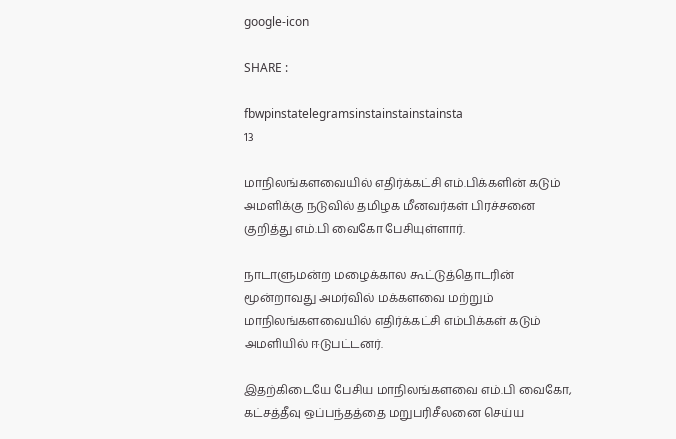google-icon

SHARE :

fbwpinstatelegramsinstainstainstainsta
13

மாநிலங்களவையில் எதிர்க்கட்சி எம்.பிக்களின் கடும் அமளிக்கு நடுவில் தமிழக மீனவர்கள் பிரச்சனை குறித்து எம்.பி வைகோ பேசியுள்ளார்.

நாடாளுமன்ற மழைக்கால கூட்டுத்தொடரின் மூன்றாவது அமர்வில் மக்களவை மற்றும் மாநிலங்களவையில் எதிர்க்கட்சி எம்பிக்கள் கடும் அமளியில் ஈடுபட்டனர்.

இதற்கிடையே பேசிய மாநிலங்களவை எம்.பி வைகோ, கட்சத்தீவு ஒப்பந்தத்தை மறுபரிசீலனை செய்ய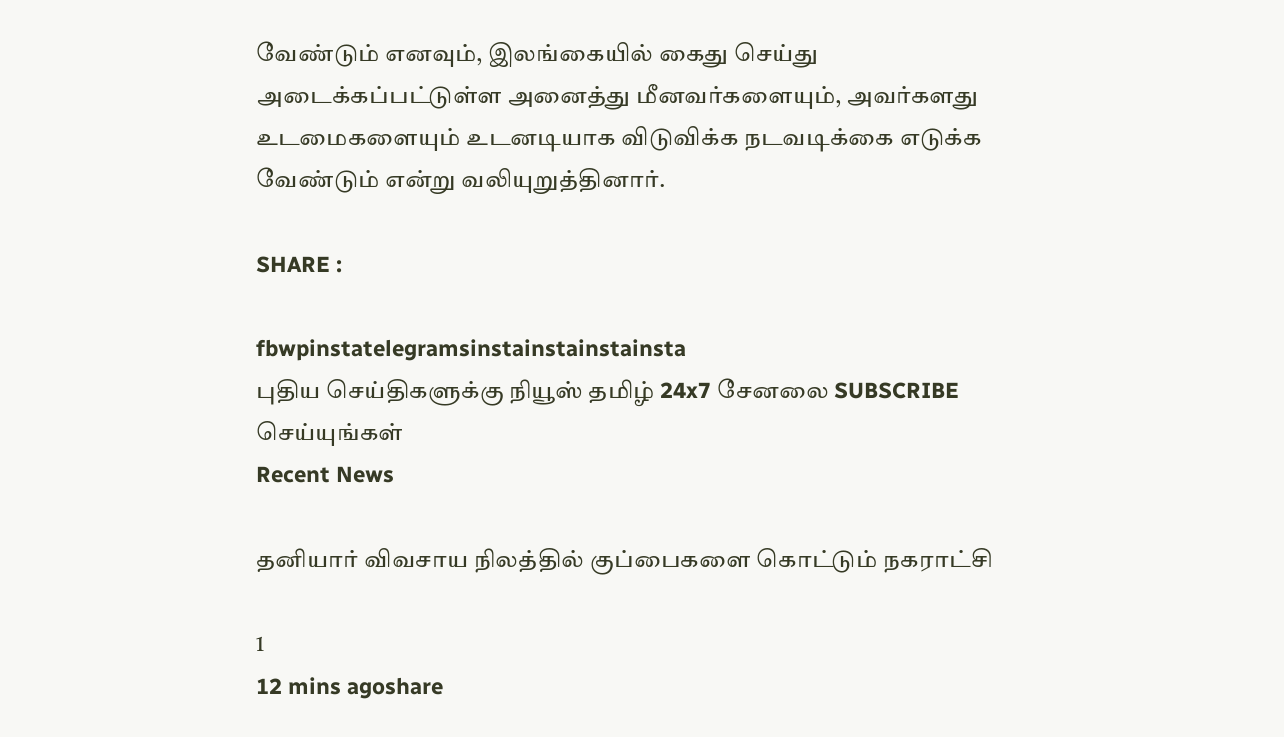வேண்டும் எனவும், இலங்கையில் கைது செய்து அடைக்கப்பட்டுள்ள அனைத்து மீனவர்களையும், அவர்களது உடமைகளையும் உடனடியாக விடுவிக்க நடவடிக்கை எடுக்க வேண்டும் என்று வலியுறுத்தினார்.

SHARE :

fbwpinstatelegramsinstainstainstainsta
புதிய செய்திகளுக்கு நியூஸ் தமிழ் 24x7 சேனலை SUBSCRIBE செய்யுங்கள்
Recent News

தனியார் விவசாய நிலத்தில் குப்பைகளை கொட்டும் நகராட்சி

1
12 mins agoshare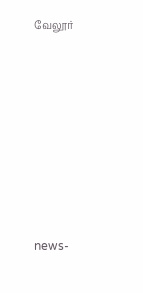வேலூர்








news-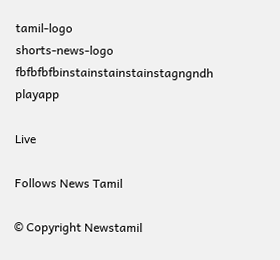tamil-logo
shorts-news-logo
fbfbfbfbinstainstainstainstagngndh
playapp

Live

Follows News Tamil

© Copyright Newstamil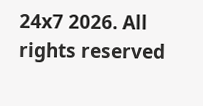24x7 2026. All rights reserved